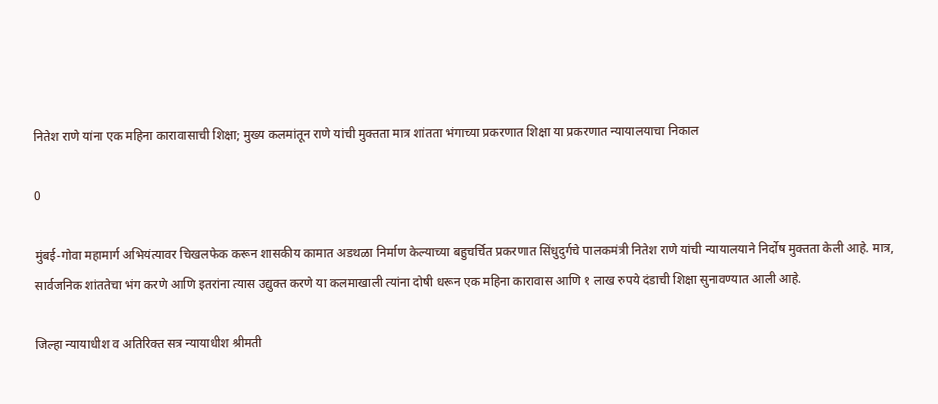नितेश राणे यांना एक महिना कारावासाची शिक्षा; मुख्य कलमांतून राणे यांची मुक्तता मात्र शांतता भंगाच्या प्रकरणात शिक्षा या प्रकरणात न्यायालयाचा निकाल

0

मुंबई-गोवा महामार्ग अभियंत्यावर चिखलफेक करून शासकीय कामात अडथळा निर्माण केल्याच्या बहुचर्चित प्रकरणात सिंधुदुर्गचे पालकमंत्री नितेश राणे यांची न्यायालयाने निर्दोष मुक्तता केली आहे. मात्र, सार्वजनिक शांततेचा भंग करणे आणि इतरांना त्यास उद्युक्त करणे या कलमाखाली त्यांना दोषी धरून एक महिना कारावास आणि १ लाख रुपये दंडाची शिक्षा सुनावण्यात आली आहे.

जिल्हा न्यायाधीश व अतिरिक्त सत्र न्यायाधीश श्रीमती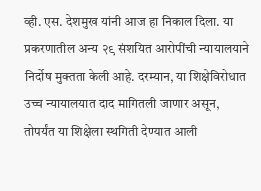व्ही. एस. देशमुख यांनी आज हा निकाल दिला. या प्रकरणातील अन्य २९ संशयित आरोपींची न्यायालयाने निर्दोष मुक्तता केली आहे. दरम्यान, या शिक्षेविरोधात उच्च न्यायालयात दाद मागितली जाणार असून, तोपर्यंत या शिक्षेला स्थगिती देण्यात आली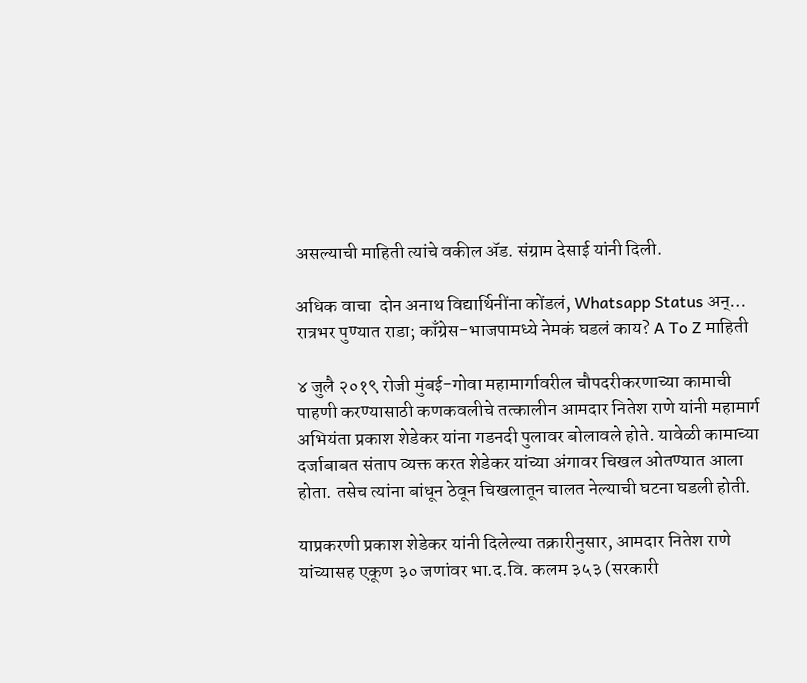असल्याची माहिती त्यांचे वकील ॲड. संग्राम देसाई यांनी दिली.

अधिक वाचा  दोन अनाथ विद्यार्थिनींना कोंडलं, Whatsapp Status अन्… रात्रभर पुण्यात राडा; काँग्रेस-भाजपामध्ये नेमकं घडलं काय? A To Z माहिती

४ जुलै २०१९ रोजी मुंबई-गोवा महामार्गावरील चौपदरीकरणाच्या कामाची पाहणी करण्यासाठी कणकवलीचे तत्कालीन आमदार नितेश राणे यांनी महामार्ग अभियंता प्रकाश शेडेकर यांना गडनदी पुलावर बोलावले होते. यावेळी कामाच्या दर्जाबाबत संताप व्यक्त करत शेडेकर यांच्या अंगावर चिखल ओतण्यात आला होता. तसेच त्यांना बांधून ठेवून चिखलातून चालत नेल्याची घटना घडली होती.

याप्रकरणी प्रकाश शेडेकर यांनी दिलेल्या तक्रारीनुसार, आमदार नितेश राणे यांच्यासह एकूण ३० जणांवर भा.द.वि. कलम ३५३ (सरकारी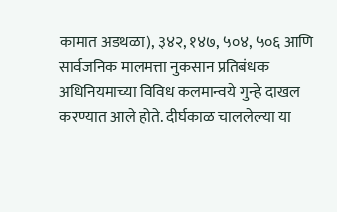कामात अडथळा), ३४२, १४७, ५०४, ५०६ आणि सार्वजनिक मालमत्ता नुकसान प्रतिबंधक अधिनियमाच्या विविध कलमान्वये गुन्हे दाखल करण्यात आले होते. दीर्घकाळ चाललेल्या या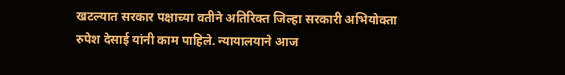खटल्यात सरकार पक्षाच्या वतीने अतिरिक्त जिल्हा सरकारी अभियोक्ता रुपेश देसाई यांनी काम पाहिले. न्यायालयाने आज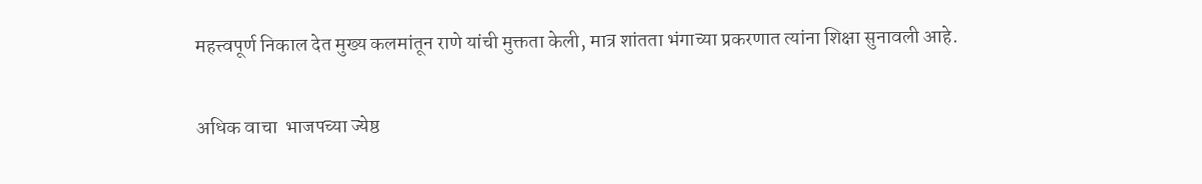महत्त्वपूर्ण निकाल देत मुख्य कलमांतून राणे यांची मुक्तता केली, मात्र शांतता भंगाच्या प्रकरणात त्यांना शिक्षा सुनावली आहे.

अधिक वाचा  भाजपच्या ज्येष्ठ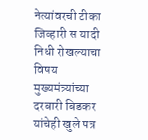नेत्यांवरची टीका जिव्हारी स यादी निधी रोखल्याचा विषय मुख्यमंत्र्यांच्या दरबारी बिडकर यांचेही खुले पत्र